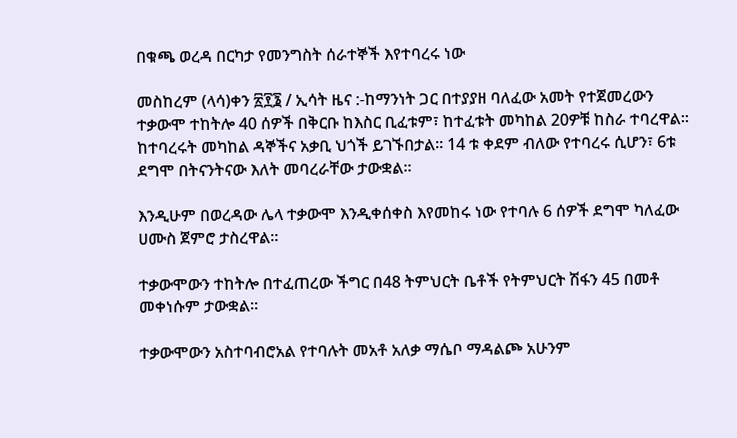በቁጫ ወረዳ በርካታ የመንግስት ሰራተኞች እየተባረሩ ነው

መስከረም (ላሳ)ቀን ፳፻፮ / ኢሳት ዜና :-ከማንነት ጋር በተያያዘ ባለፈው አመት የተጀመረውን ተቃውሞ ተከትሎ 40 ሰዎች በቅርቡ ከእስር ቢፈቱም፣ ከተፈቱት መካከል 20ዎቹ ከስራ ተባረዋል። ከተባረሩት መካከል ዳኞችና አቃቢ ህጎች ይገኙበታል። 14 ቱ ቀደም ብለው የተባረሩ ሲሆን፣ 6ቱ ደግሞ በትናንትናው እለት መባረራቸው ታውቋል።

እንዲሁም በወረዳው ሌላ ተቃውሞ እንዲቀሰቀስ እየመከሩ ነው የተባሉ 6 ሰዎች ደግሞ ካለፈው ሀሙስ ጀምሮ ታስረዋል።

ተቃውሞውን ተከትሎ በተፈጠረው ችግር በ48 ትምህርት ቤቶች የትምህርት ሽፋን 45 በመቶ መቀነሱም ታውቋል።

ተቃውሞውን አስተባብሮአል የተባሉት መአቶ አለቃ ማሴቦ ማዳልጮ አሁንም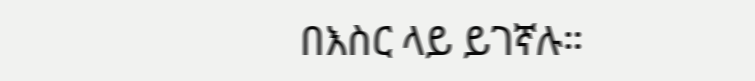በእስር ላይ ይገኛሉ።